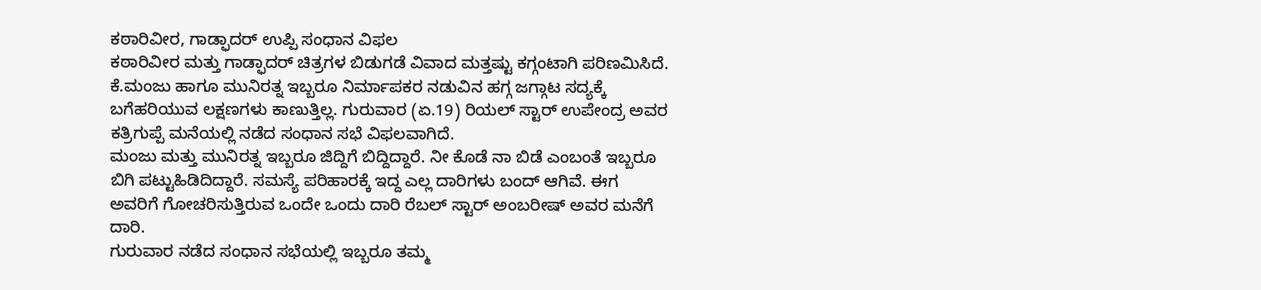ಕಠಾರಿವೀರ, ಗಾಡ್ಫಾದರ್ ಉಪ್ಪಿ ಸಂಧಾನ ವಿಫಲ
ಕಠಾರಿವೀರ ಮತ್ತು ಗಾಡ್ಫಾದರ್ ಚಿತ್ರಗಳ ಬಿಡುಗಡೆ ವಿವಾದ ಮತ್ತಷ್ಟು ಕಗ್ಗಂಟಾಗಿ ಪರಿಣಮಿಸಿದೆ. ಕೆ.ಮಂಜು ಹಾಗೂ ಮುನಿರತ್ನ ಇಬ್ಬರೂ ನಿರ್ಮಾಪಕರ ನಡುವಿನ ಹಗ್ಗ ಜಗ್ಗಾಟ ಸದ್ಯಕ್ಕೆ ಬಗೆಹರಿಯುವ ಲಕ್ಷಣಗಳು ಕಾಣುತ್ತಿಲ್ಲ. ಗುರುವಾರ (ಏ.19) ರಿಯಲ್ ಸ್ಟಾರ್ ಉಪೇಂದ್ರ ಅವರ ಕತ್ರಿಗುಪ್ಪೆ ಮನೆಯಲ್ಲಿ ನಡೆದ ಸಂಧಾನ ಸಭೆ ವಿಫಲವಾಗಿದೆ.
ಮಂಜು ಮತ್ತು ಮುನಿರತ್ನ ಇಬ್ಬರೂ ಜಿದ್ದಿಗೆ ಬಿದ್ದಿದ್ದಾರೆ. ನೀ ಕೊಡೆ ನಾ ಬಿಡೆ ಎಂಬಂತೆ ಇಬ್ಬರೂ ಬಿಗಿ ಪಟ್ಟುಹಿಡಿದಿದ್ದಾರೆ. ಸಮಸ್ಯೆ ಪರಿಹಾರಕ್ಕೆ ಇದ್ದ ಎಲ್ಲ ದಾರಿಗಳು ಬಂದ್ ಆಗಿವೆ. ಈಗ ಅವರಿಗೆ ಗೋಚರಿಸುತ್ತಿರುವ ಒಂದೇ ಒಂದು ದಾರಿ ರೆಬಲ್ ಸ್ಟಾರ್ ಅಂಬರೀಷ್ ಅವರ ಮನೆಗೆ ದಾರಿ.
ಗುರುವಾರ ನಡೆದ ಸಂಧಾನ ಸಭೆಯಲ್ಲಿ ಇಬ್ಬರೂ ತಮ್ಮ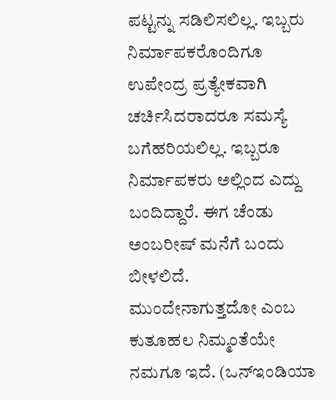ಪಟ್ಟನ್ನು ಸಡಿಲಿಸಲಿಲ್ಲ. ಇಬ್ಬರು ನಿರ್ಮಾಪಕರೊಂದಿಗೂ ಉಪೇಂದ್ರ ಪ್ರತ್ಯೇಕವಾಗಿ ಚರ್ಚಿಸಿದರಾದರೂ ಸಮಸ್ಯೆ ಬಗೆಹರಿಯಲಿಲ್ಲ. ಇಬ್ಬರೂ ನಿರ್ಮಾಪಕರು ಅಲ್ಲಿಂದ ಎದ್ದು ಬಂದಿದ್ದಾರೆ. ಈಗ ಚೆಂಡು ಅಂಬರೀಷ್ ಮನೆಗೆ ಬಂದು ಬೀಳಲಿದೆ. ಮುಂದೇನಾಗುತ್ತದೋ ಎಂಬ ಕುತೂಹಲ ನಿಮ್ಮಂತೆಯೇ ನಮಗೂ ಇದೆ. (ಒನ್ಇಂಡಿಯಾ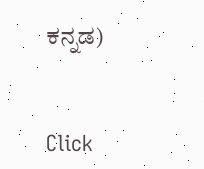ಕನ್ನಡ)


Click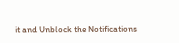it and Unblock the Notifications